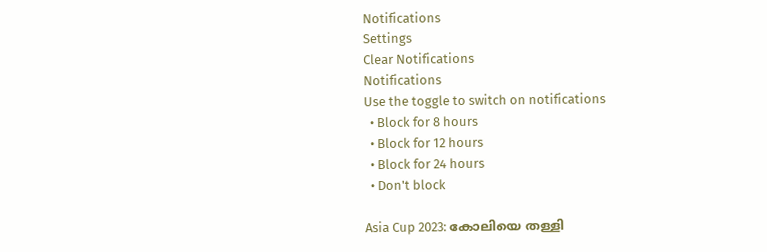Notifications
Settings
Clear Notifications
Notifications
Use the toggle to switch on notifications
  • Block for 8 hours
  • Block for 12 hours
  • Block for 24 hours
  • Don't block

Asia Cup 2023: കോലിയെ തള്ളി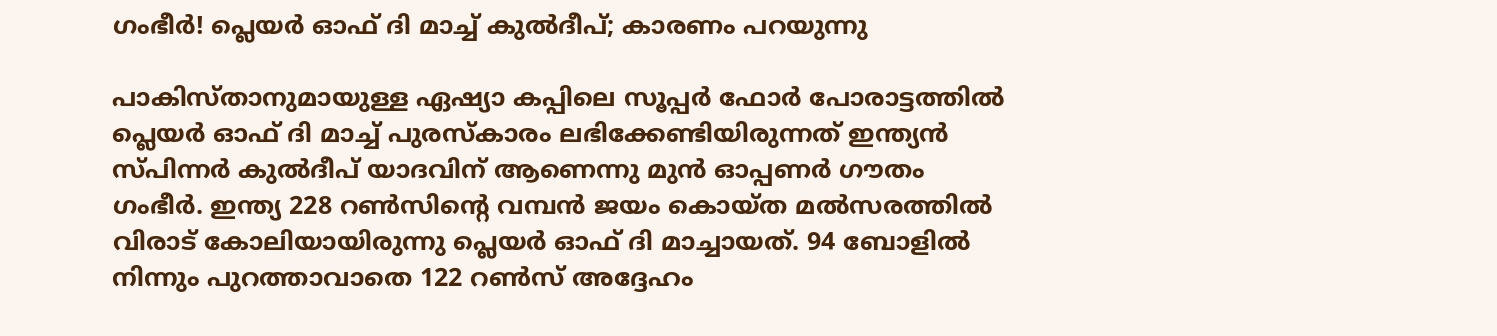ഗംഭീര്‍! പ്ലെയര്‍ ഓഫ് ദി മാച്ച് കുല്‍ദീപ്; കാരണം പറയുന്നു

പാകിസ്താനുമായുള്ള ഏഷ്യാ കപ്പിലെ സൂപ്പര്‍ ഫോര്‍ പോരാട്ടത്തില്‍ പ്ലെയര്‍ ഓഫ് ദി മാച്ച് പുരസ്‌കാരം ലഭിക്കേണ്ടിയിരുന്നത് ഇന്ത്യന്‍ സ്പിന്നര്‍ കുല്‍ദീപ് യാദവിന് ആണെന്നു മുന്‍ ഓപ്പണര്‍ ഗൗതം ഗംഭീര്‍. ഇന്ത്യ 228 റണ്‍സിന്റെ വമ്പന്‍ ജയം കൊയ്ത മല്‍സരത്തില്‍ വിരാട് കോലിയായിരുന്നു പ്ലെയര്‍ ഓഫ് ദി മാച്ചായത്. 94 ബോളില്‍ നിന്നും പുറത്താവാതെ 122 റണ്‍സ് അദ്ദേഹം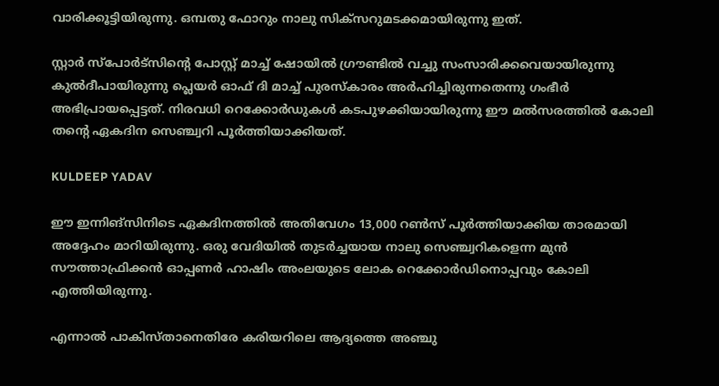വാരിക്കൂട്ടിയിരുന്നു. ഒമ്പതു ഫോറും നാലു സിക്‌സറുമടക്കമായിരുന്നു ഇത്.

സ്റ്റാര്‍ സ്‌പോര്‍ട്‌സിന്റെ പോസ്റ്റ് മാച്ച് ഷോയില്‍ ഗ്രൗണ്ടില്‍ വച്ചു സംസാരിക്കവെയായിരുന്നു കുല്‍ദീപായിരുന്നു പ്ലെയര്‍ ഓഫ് ദി മാച്ച് പുരസ്‌കാരം അര്‍ഹിച്ചിരുന്നതെന്നു ഗംഭീര്‍ അഭിപ്രായപ്പെട്ടത്. നിരവധി റെക്കോര്‍ഡുകള്‍ കടപുഴക്കിയായിരുന്നു ഈ മല്‍സരത്തില്‍ കോലി തന്റെ ഏകദിന സെഞ്ച്വറി പൂര്‍ത്തിയാക്കിയത്.

KULDEEP YADAV

ഈ ഇന്നിങ്‌സിനിടെ ഏകദിനത്തില്‍ അതിവേഗം 13,000 റണ്‍സ് പൂര്‍ത്തിയാക്കിയ താരമായി അദ്ദേഹം മാറിയിരുന്നു. ഒരു വേദിയില്‍ തുടര്‍ച്ചയായ നാലു സെഞ്ച്വറികളെന്ന മുന്‍ സൗത്താഫ്രിക്കന്‍ ഓപ്പണര്‍ ഹാഷിം അംലയുടെ ലോക റെക്കോര്‍ഡിനൊപ്പവും കോലി എത്തിയിരുന്നു.

എന്നാല്‍ പാകിസ്താനെതിരേ കരിയറിലെ ആദ്യത്തെ അഞ്ചു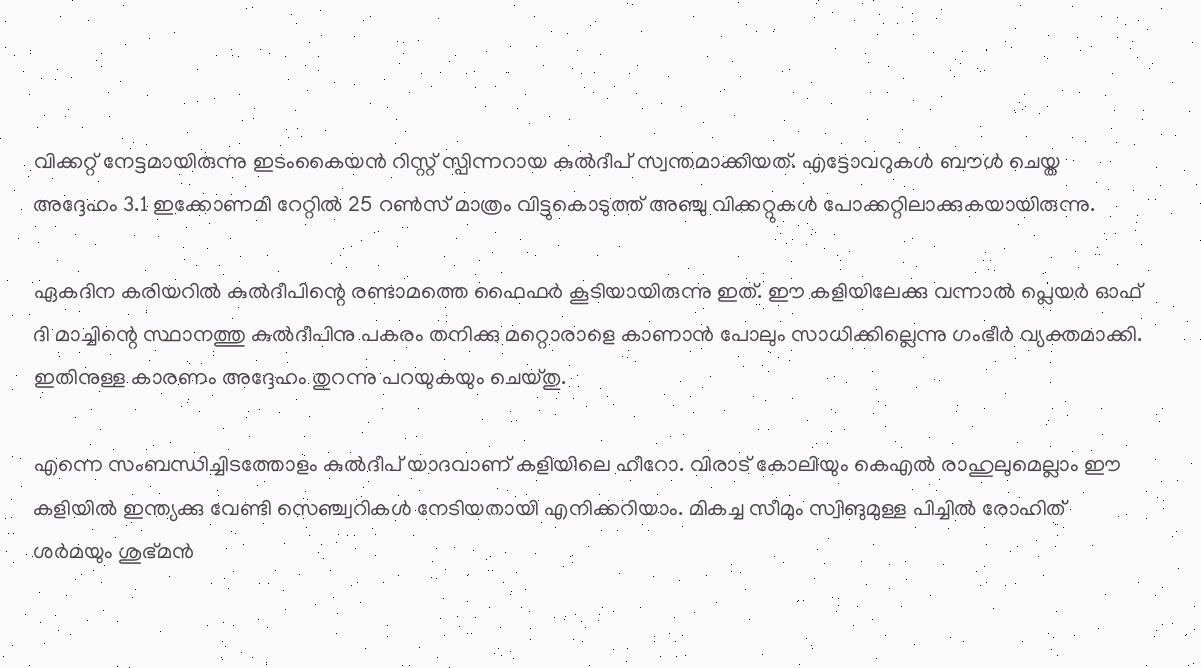വിക്കറ്റ് നേട്ടമായിരുന്നു ഇടംകൈയന്‍ റിസ്റ്റ് സ്പിന്നറായ കുല്‍ദീപ് സ്വന്തമാക്കിയത്. എട്ടോവറുകള്‍ ബൗള്‍ ചെയ്ത അദ്ദേഹം 3.1 ഇക്കോണമി റേറ്റില്‍ 25 റണ്‍സ് മാത്രം വിട്ടുകൊടുത്ത് അഞ്ചു വിക്കറ്റുകള്‍ പോക്കറ്റിലാക്കുകയായിരുന്നു.

ഏകദിന കരിയറില്‍ കുല്‍ദീപിന്റെ രണ്ടാമത്തെ ഫൈഫര്‍ കൂടിയായിരുന്നു ഇത്. ഈ കളിയിലേക്കു വന്നാല്‍ പ്ലെയര്‍ ഓഫ് ദി മാച്ചിന്റെ സ്ഥാനത്തു കുല്‍ദീപിനു പകരം തനിക്കു മറ്റൊരാളെ കാണാന്‍ പോലും സാധിക്കില്ലെന്നു ഗംഭീര്‍ വ്യക്തമാക്കി. ഇതിനുള്ള കാരണം അദ്ദേഹം തുറന്നു പറയുകയും ചെയ്തു.

എന്നെ സംബന്ധിച്ചിടത്തോളം കുല്‍ദീപ് യാദവാണ് കളിയിലെ ഹീറോ. വിരാട് കോലിയും കെഎല്‍ രാഹുലുമെല്ലാം ഈ കളിയില്‍ ഇന്ത്യക്കു വേണ്ടി സെഞ്ച്വറികള്‍ നേടിയതായി എനിക്കറിയാം. മികച്ച സീമും സ്വിങുമുള്ള പിച്ചില്‍ രോഹിത് ശര്‍മയും ശുഭ്മന്‍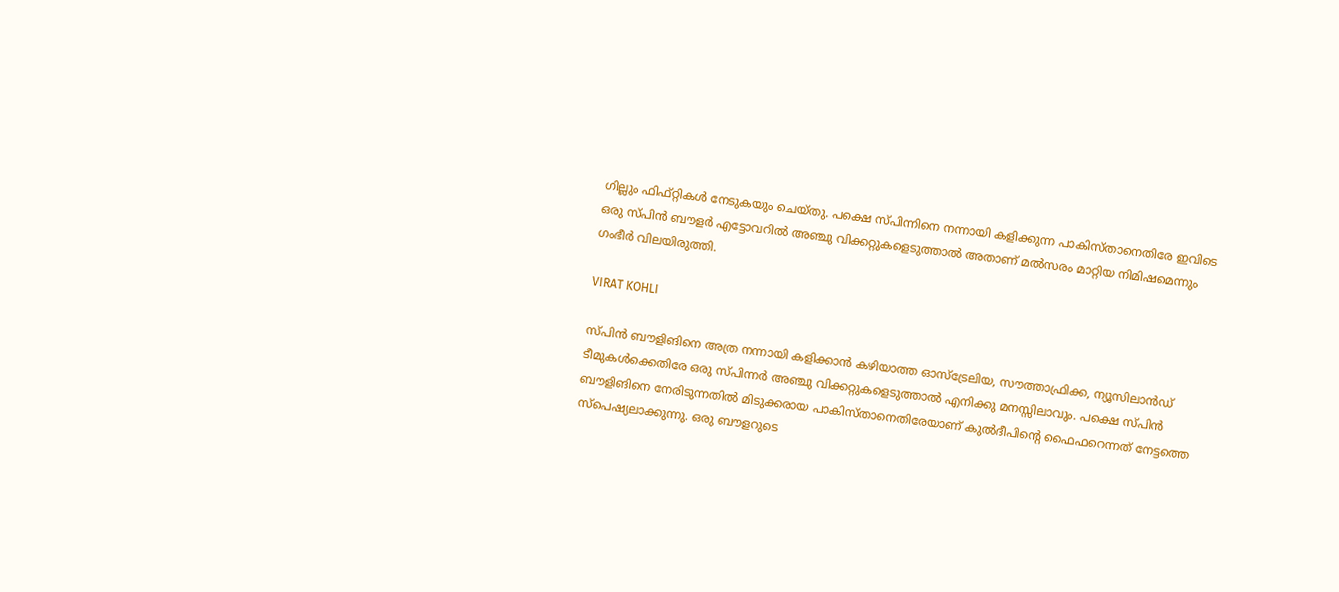ഗില്ലും ഫിഫ്റ്റികള്‍ നേടുകയും ചെയ്തു. പക്ഷെ സ്പിന്നിനെ നന്നായി കളിക്കുന്ന പാകിസ്താനെതിരേ ഇവിടെ ഒരു സ്പിന്‍ ബൗളര്‍ എട്ടോവറില്‍ അഞ്ചു വിക്കറ്റുകളെടുത്താല്‍ അതാണ് മല്‍സരം മാറ്റിയ നിമിഷമെന്നും ഗംഭീര്‍ വിലയിരുത്തി.

VIRAT KOHLI

സ്പിന്‍ ബൗളിങിനെ അത്ര നന്നായി കളിക്കാന്‍ കഴിയാത്ത ഓസ്‌ട്രേലിയ, സൗത്താഫ്രിക്ക, ന്യൂസിലാന്‍ഡ് ടീമുകള്‍ക്കെതിരേ ഒരു സ്പിന്നര്‍ അഞ്ചു വിക്കറ്റുകളെടുത്താല്‍ എനിക്കു മനസ്സിലാവും. പക്ഷെ സ്പിന്‍ ബൗളിങിനെ നേരിടുന്നതില്‍ മിടുക്കരായ പാകിസ്താനെതിരേയാണ് കുല്‍ദീപിന്റെ ഫൈഫറെന്നത് നേട്ടത്തെ സ്‌പെഷ്യലാക്കുന്നു. ഒരു ബൗളറുടെ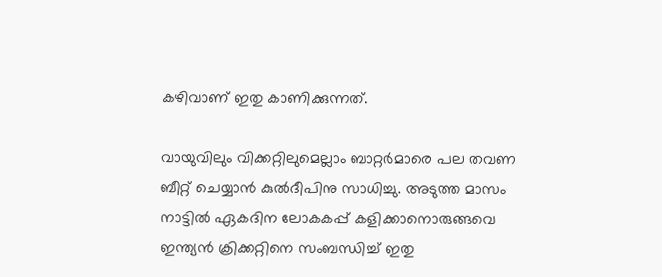കഴിവാണ് ഇതു കാണിക്കുന്നത്.

വായുവിലും വിക്കറ്റിലുമെല്ലാം ബാറ്റര്‍മാരെ പല തവണ ബീറ്റ് ചെയ്യാന്‍ കുല്‍ദീപിനു സാധിച്ചു. അടുത്ത മാസം നാട്ടില്‍ ഏകദിന ലോകകപ്പ് കളിക്കാനൊരുങ്ങവെ ഇന്ത്യന്‍ ക്രിക്കറ്റിനെ സംബന്ധിച്ച് ഇതു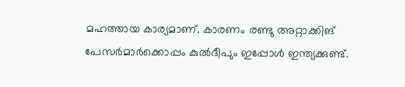മഹത്തായ കാര്യമാണ്. കാരണം രണ്ടു അറ്റാക്കിങ് പേസര്‍മാര്‍ക്കൊപ്പം കുല്‍ദീപും ഇപ്പോള്‍ ഇന്ത്യക്കുണ്ട്.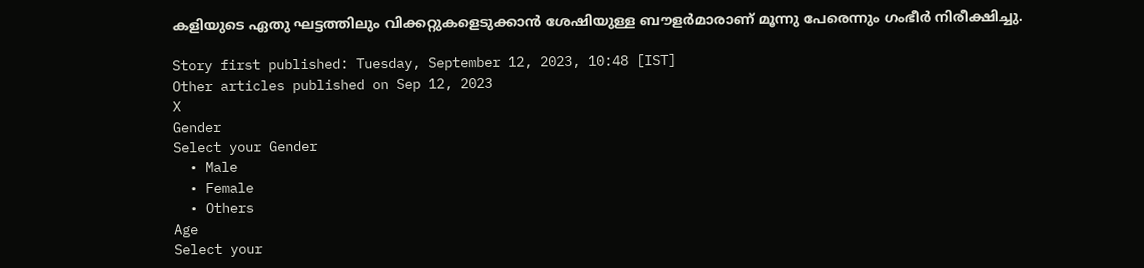കളിയുടെ ഏതു ഘട്ടത്തിലും വിക്കറ്റുകളെടുക്കാന്‍ ശേഷിയുള്ള ബൗളര്‍മാരാണ് മൂന്നു പേരെന്നും ഗംഭീര്‍ നിരീക്ഷിച്ചു.

Story first published: Tuesday, September 12, 2023, 10:48 [IST]
Other articles published on Sep 12, 2023
X
Gender
Select your Gender
  • Male
  • Female
  • Others
Age
Select your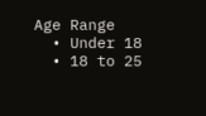Age Range
  • Under 18
  • 18 to 25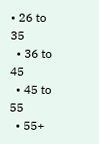• 26 to 35
  • 36 to 45
  • 45 to 55
  • 55+